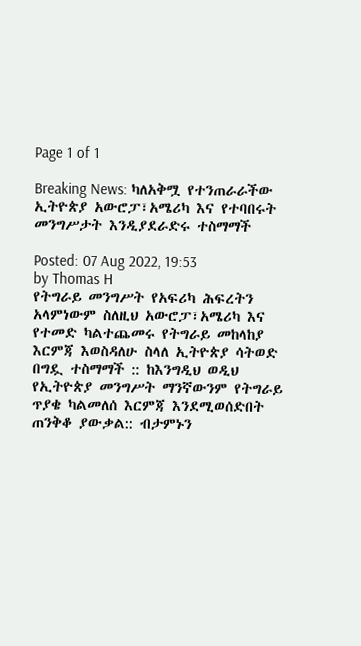Page 1 of 1

Breaking News: ካለአቅሟ የተንጠራራችው ኢትዮጵያ አውሮፓ፣አሜሪካ እና የተባበሩት መንግሥታት እንዲያደራድሩ ተስማማች

Posted: 07 Aug 2022, 19:53
by Thomas H
የትግራይ መንግሥት የአፍሪካ ሕፍረትን አላምነውም ስለዚህ አውሮፓ፣አሜሪካ እና የተመድ ካልተጨመሩ የትግራይ መከላከያ እርምጃ እወስዳለሁ ስላለ ኢትዮጵያ ሳትወድ በግዷ ተስማማች :: ከእንግዲህ ወዲህ የኢትዮጵያ መንግሥት ማንኛውንም የትግራይ ጥያቄ ካልመለሰ እርምጃ እንደሚወሰድበት ጠንቅቆ ያውቃል:: ብታምኑን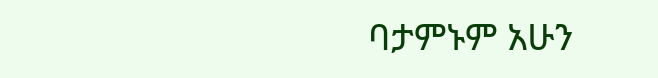ባታምኑም አሁን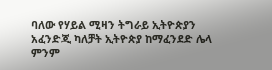ባለው የሃይል ሚዛን ትግራይ ኢትዮጵያን አፈንድጂ ካለቻት ኢትዮጵያ ከማፈንደድ ሌላ ምንም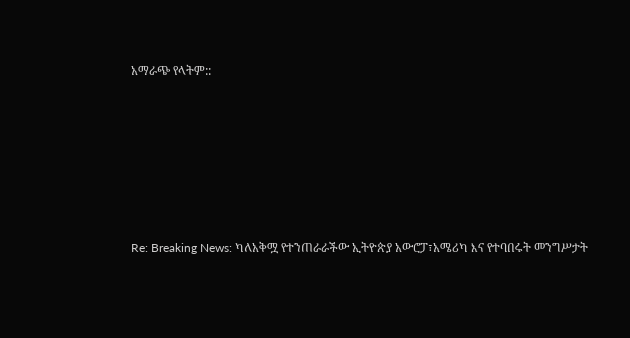አማራጭ የላትም::







Re: Breaking News: ካለአቅሟ የተንጠራራችው ኢትዮጵያ አውሮፓ፣አሜሪካ እና የተባበሩት መንግሥታት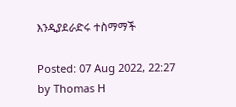እንዲያደራድሩ ተስማማች

Posted: 07 Aug 2022, 22:27
by Thomas H